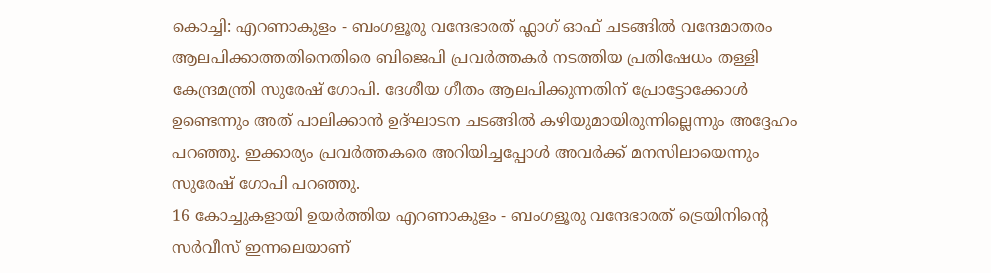കൊച്ചി: എറണാകുളം - ബംഗളൂരു വന്ദേഭാരത് ഫ്ലാഗ് ഓഫ് ചടങ്ങിൽ വന്ദേമാതരം ആലപിക്കാത്തതിനെതിരെ ബിജെപി പ്രവർത്തകർ നടത്തിയ പ്രതിഷേധം തള്ളി കേന്ദ്രമന്ത്രി സുരേഷ് ഗോപി. ദേശീയ ഗീതം ആലപിക്കുന്നതിന് പ്രോട്ടോക്കോൾ ഉണ്ടെന്നും അത് പാലിക്കാൻ ഉദ്ഘാടന ചടങ്ങിൽ കഴിയുമായിരുന്നില്ലെന്നും അദ്ദേഹം പറഞ്ഞു. ഇക്കാര്യം പ്രവർത്തകരെ അറിയിച്ചപ്പോൾ അവർക്ക് മനസിലായെന്നും സുരേഷ് ഗോപി പറഞ്ഞു.
16 കോച്ചുകളായി ഉയർത്തിയ എറണാകുളം - ബംഗളൂരു വന്ദേഭാരത് ട്രെയിനിന്റെ സർവീസ് ഇന്നലെയാണ്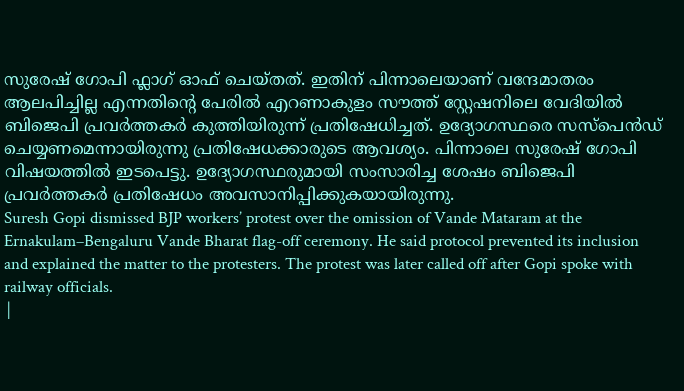സുരേഷ് ഗോപി ഫ്ലാഗ് ഓഫ് ചെയ്തത്. ഇതിന് പിന്നാലെയാണ് വന്ദേമാതരം ആലപിച്ചില്ല എന്നതിന്റെ പേരിൽ എറണാകുളം സൗത്ത് സ്റ്റേഷനിലെ വേദിയിൽ ബിജെപി പ്രവർത്തകർ കുത്തിയിരുന്ന് പ്രതിഷേധിച്ചത്. ഉദ്യോഗസ്ഥരെ സസ്പെൻഡ് ചെയ്യണമെന്നായിരുന്നു പ്രതിഷേധക്കാരുടെ ആവശ്യം. പിന്നാലെ സുരേഷ് ഗോപി വിഷയത്തിൽ ഇടപെട്ടു. ഉദ്യോഗസ്ഥരുമായി സംസാരിച്ച ശേഷം ബിജെപി പ്രവർത്തകർ പ്രതിഷേധം അവസാനിപ്പിക്കുകയായിരുന്നു.
Suresh Gopi dismissed BJP workers’ protest over the omission of Vande Mataram at the Ernakulam–Bengaluru Vande Bharat flag-off ceremony. He said protocol prevented its inclusion and explained the matter to the protesters. The protest was later called off after Gopi spoke with railway officials.
|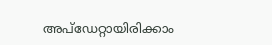അപ്ഡേറ്റായിരിക്കാം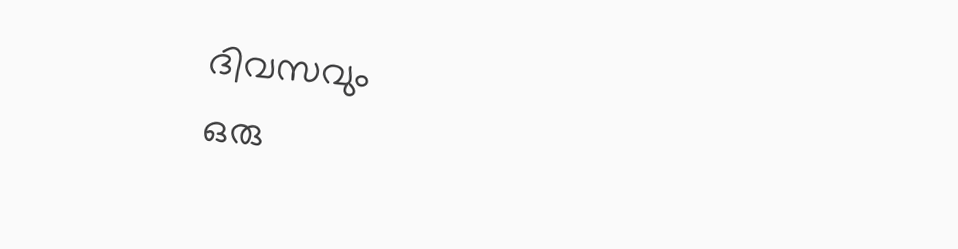ദിവസവും
ഒരു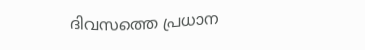ദിവസത്തെ പ്രധാന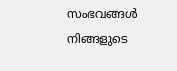സംഭവങ്ങൾ നിങ്ങളുടെ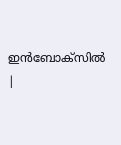ഇൻബോക്സിൽ |